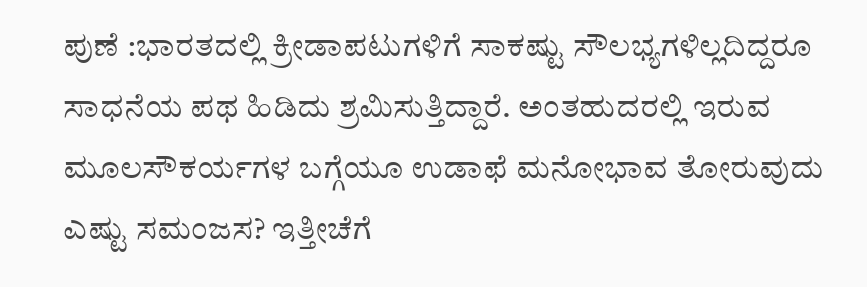ಪುಣೆ :ಭಾರತದಲ್ಲಿ ಕ್ರೀಡಾಪಟುಗಳಿಗೆ ಸಾಕಷ್ಟು ಸೌಲಭ್ಯಗಳಿಲ್ಲದಿದ್ದರೂ ಸಾಧನೆಯ ಪಥ ಹಿಡಿದು ಶ್ರಮಿಸುತ್ತಿದ್ದಾರೆ. ಅಂತಹುದರಲ್ಲಿ ಇರುವ ಮೂಲಸೌಕರ್ಯಗಳ ಬಗ್ಗೆಯೂ ಉಡಾಫೆ ಮನೋಭಾವ ತೋರುವುದು ಎಷ್ಟು ಸಮಂಜಸ? ಇತ್ತೀಚೆಗೆ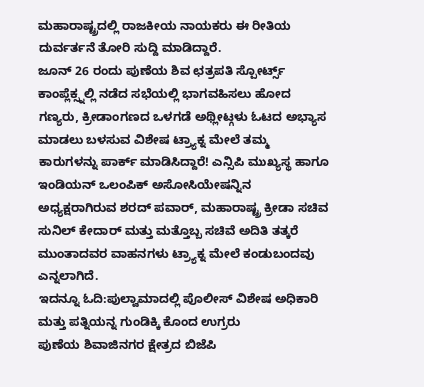ಮಹಾರಾಷ್ಟ್ರದಲ್ಲಿ ರಾಜಕೀಯ ನಾಯಕರು ಈ ರೀತಿಯ ದುರ್ವರ್ತನೆ ತೋರಿ ಸುದ್ದಿ ಮಾಡಿದ್ದಾರೆ.
ಜೂನ್ 26 ರಂದು ಪುಣೆಯ ಶಿವ ಛತ್ರಪತಿ ಸ್ಪೋರ್ಟ್ಸ್ ಕಾಂಪ್ಲೆಕ್ಸ್ನಲ್ಲಿ ನಡೆದ ಸಭೆಯಲ್ಲಿ ಭಾಗವಹಿಸಲು ಹೋದ ಗಣ್ಯರು, ಕ್ರೀಡಾಂಗಣದ ಒಳಗಡೆ ಅಥ್ಲೀಟ್ಗಳು ಓಟದ ಅಭ್ಯಾಸ ಮಾಡಲು ಬಳಸುವ ವಿಶೇಷ ಟ್ರ್ಯಾಕ್ನ ಮೇಲೆ ತಮ್ಮ ಕಾರುಗಳನ್ನು ಪಾರ್ಕ್ ಮಾಡಿಸಿದ್ದಾರೆ! ಎನ್ಸಿಪಿ ಮುಖ್ಯಸ್ಥ ಹಾಗೂ ಇಂಡಿಯನ್ ಒಲಂಪಿಕ್ ಅಸೋಸಿಯೇಷನ್ನಿನ ಅಧ್ಯಕ್ಷರಾಗಿರುವ ಶರದ್ ಪವಾರ್, ಮಹಾರಾಷ್ಟ್ರ ಕ್ರೀಡಾ ಸಚಿವ ಸುನಿಲ್ ಕೇದಾರ್ ಮತ್ತು ಮತ್ತೊಬ್ಬ ಸಚಿವೆ ಅದಿತಿ ತತ್ಕರೆ ಮುಂತಾದವರ ವಾಹನಗಳು ಟ್ರ್ಯಾಕ್ನ ಮೇಲೆ ಕಂಡುಬಂದವು ಎನ್ನಲಾಗಿದೆ.
ಇದನ್ನೂ ಓದಿ:ಪುಲ್ವಾಮಾದಲ್ಲಿ ಪೊಲೀಸ್ ವಿಶೇಷ ಅಧಿಕಾರಿ ಮತ್ತು ಪತ್ನಿಯನ್ನ ಗುಂಡಿಕ್ಕಿ ಕೊಂದ ಉಗ್ರರು
ಪುಣೆಯ ಶಿವಾಜಿನಗರ ಕ್ಷೇತ್ರದ ಬಿಜೆಪಿ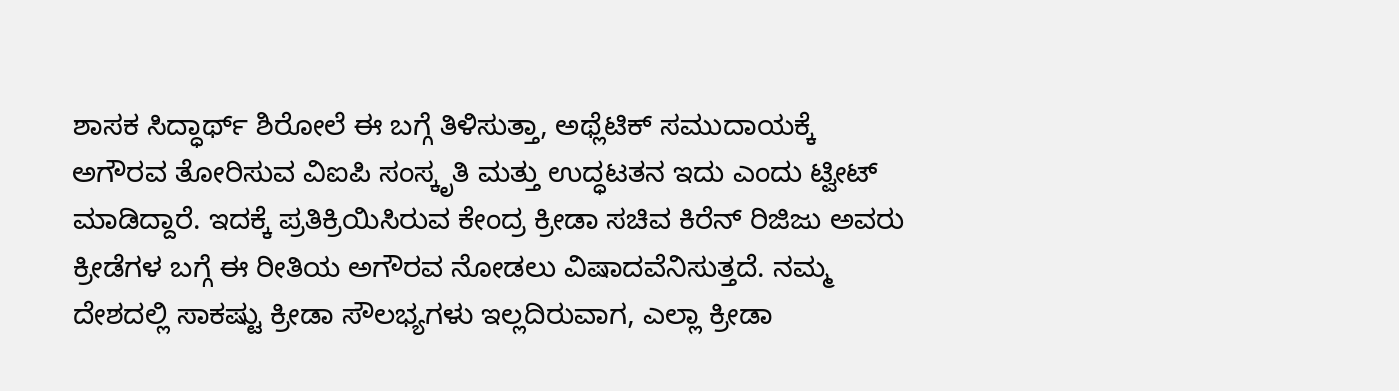ಶಾಸಕ ಸಿದ್ಧಾರ್ಥ್ ಶಿರೋಲೆ ಈ ಬಗ್ಗೆ ತಿಳಿಸುತ್ತಾ, ಅಥ್ಲೆಟಿಕ್ ಸಮುದಾಯಕ್ಕೆ ಅಗೌರವ ತೋರಿಸುವ ವಿಐಪಿ ಸಂಸ್ಕೃತಿ ಮತ್ತು ಉದ್ಧಟತನ ಇದು ಎಂದು ಟ್ವೀಟ್ ಮಾಡಿದ್ದಾರೆ. ಇದಕ್ಕೆ ಪ್ರತಿಕ್ರಿಯಿಸಿರುವ ಕೇಂದ್ರ ಕ್ರೀಡಾ ಸಚಿವ ಕಿರೆನ್ ರಿಜಿಜು ಅವರು ಕ್ರೀಡೆಗಳ ಬಗ್ಗೆ ಈ ರೀತಿಯ ಅಗೌರವ ನೋಡಲು ವಿಷಾದವೆನಿಸುತ್ತದೆ. ನಮ್ಮ ದೇಶದಲ್ಲಿ ಸಾಕಷ್ಟು ಕ್ರೀಡಾ ಸೌಲಭ್ಯಗಳು ಇಲ್ಲದಿರುವಾಗ, ಎಲ್ಲಾ ಕ್ರೀಡಾ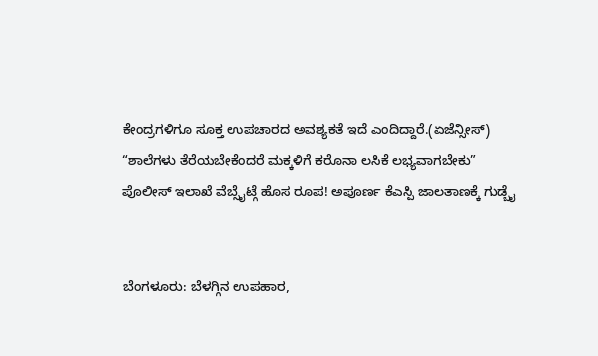ಕೇಂದ್ರಗಳಿಗೂ ಸೂಕ್ತ ಉಪಚಾರದ ಅವಶ್ಯಕತೆ ಇದೆ ಎಂದಿದ್ದಾರೆ.(ಏಜೆನ್ಸೀಸ್)
“ಶಾಲೆಗಳು ತೆರೆಯಬೇಕೆಂದರೆ ಮಕ್ಕಳಿಗೆ ಕರೊನಾ ಲಸಿಕೆ ಲಭ್ಯವಾಗಬೇಕು”
ಪೊಲೀಸ್ ಇಲಾಖೆ ವೆಬ್ಸೈಟ್ಗೆ ಹೊಸ ರೂಪ! ಅಪೂರ್ಣ ಕೆಎಸ್ಪಿ ಜಾಲತಾಣಕ್ಕೆ ಗುಡ್ಬೈ


ಬೆಂಗಳೂರು: ಬೆಳಗ್ಗಿನ ಉಪಹಾರ,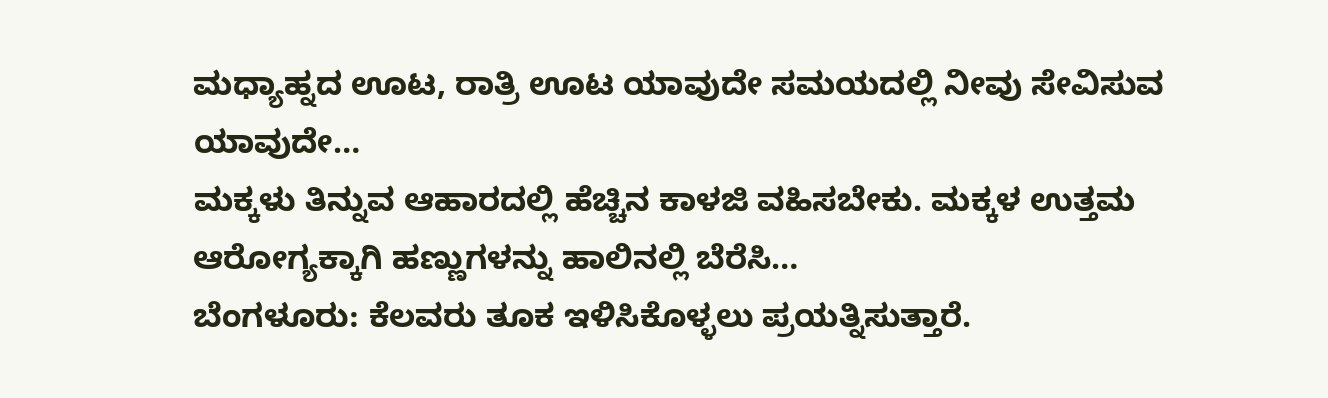ಮಧ್ಯಾಹ್ನದ ಊಟ, ರಾತ್ರಿ ಊಟ ಯಾವುದೇ ಸಮಯದಲ್ಲಿ ನೀವು ಸೇವಿಸುವ ಯಾವುದೇ…
ಮಕ್ಕಳು ತಿನ್ನುವ ಆಹಾರದಲ್ಲಿ ಹೆಚ್ಚಿನ ಕಾಳಜಿ ವಹಿಸಬೇಕು. ಮಕ್ಕಳ ಉತ್ತಮ ಆರೋಗ್ಯಕ್ಕಾಗಿ ಹಣ್ಣುಗಳನ್ನು ಹಾಲಿನಲ್ಲಿ ಬೆರೆಸಿ…
ಬೆಂಗಳೂರು: ಕೆಲವರು ತೂಕ ಇಳಿಸಿಕೊಳ್ಳಲು ಪ್ರಯತ್ನಿಸುತ್ತಾರೆ.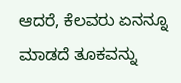ಆದರೆ, ಕೆಲವರು ಏನನ್ನೂ ಮಾಡದೆ ತೂಕವನ್ನು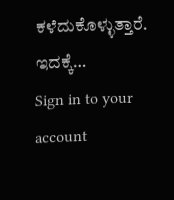ಕಳೆದುಕೊಳ್ಳುತ್ತಾರೆ. ಇದಕ್ಕೆ…
Sign in to your account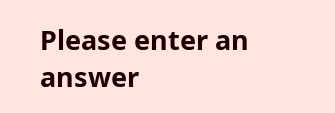Please enter an answer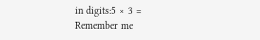in digits:5 × 3 =
Remember me